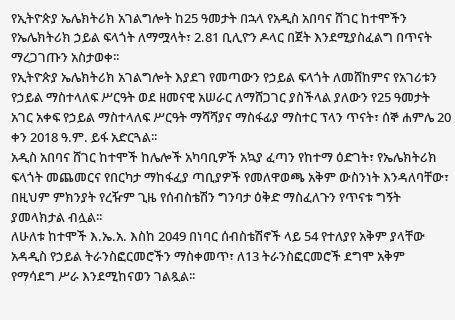የኢትዮጵያ ኤሌክትሪክ አገልግሎት ከ25 ዓመታት በኋላ የአዲስ አበባና ሸገር ከተሞችን የኤሌክትሪክ ኃይል ፍላጎት ለማሟላት፣ 2.81 ቢሊዮን ዶላር በጀት እንደሚያስፈልግ በጥናት ማረጋገጡን አስታወቀ፡፡
የኢትዮጵያ ኤሌክትሪክ አገልግሎት እያደገ የመጣውን የኃይል ፍላጎት ለመሸከምና የአገሪቱን የኃይል ማስተላለፍ ሥርዓት ወደ ዘመናዊ አሠራር ለማሸጋገር ያስችላል ያለውን የ25 ዓመታት አገር አቀፍ የኃይል ማስተላለፍ ሥርዓት ማሻሻያና ማስፋፊያ ማስተር ፕላን ጥናት፣ ሰኞ ሐምሌ 20 ቀን 2018 ዓ.ም. ይፋ አድርጓል፡፡
አዲስ አበባና ሸገር ከተሞች ከሌሎች አካባቢዎች አኳያ ፈጣን የከተማ ዕድገት፣ የኤሌክትሪክ ፍላጎት መጨመርና የበርካታ ማከፋፈያ ጣቢያዎች የመለዋወጫ አቅም ውስንነት እንዳለባቸው፣ በዚህም ምክንያት የረዥም ጊዜ የሰብስቴሽን ግንባታ ዕቅድ ማስፈለጉን የጥናቱ ግኝት ያመላክታል ብሏል፡፡
ለሁለቱ ከተሞች እ.ኤ.አ. እስከ 2049 በነባር ሰብስቴሽኖች ላይ 54 የተለያየ አቅም ያላቸው አዳዲስ የኃይል ትራንስፎርመሮችን ማስቀመጥ፣ ለ13 ትራንስፎርመሮች ደግሞ አቅም የማሳደግ ሥራ እንደሚከናወን ገልጿል፡፡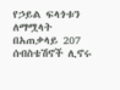የኃይል ፍላጎቱን ለማሟላት በአጠቃላይ 207 ሰብስቴሽኖች ሊኖሩ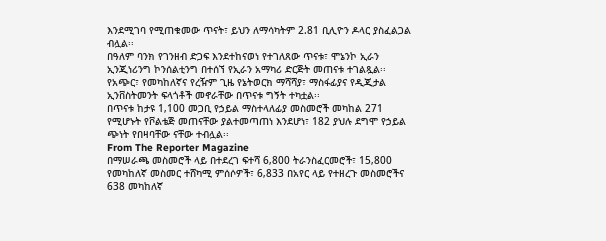እንደሚገባ የሚጠቁመው ጥናት፣ ይህን ለማሳካትም 2.81 ቢሊዮን ዶላር ያስፈልጋል ብሏል፡፡
በዓለም ባንክ የገንዘብ ድጋፍ እንደተከናወነ የተገለጸው ጥናቱ፣ ሞኔንኮ ኢራን ኢንጂነሪንግ ኮንሰልቲንግ በተሰኘ የኢራን አማካሪ ድርጅት መጠናቱ ተገልጿል፡፡
የአጭር፣ የመካከለኛና የረዥም ጊዜ የኔትወርክ ማሻሻያ፣ ማስፋፊያና የዲጂታል ኢንቨስትመንት ፍላጎቶች መኖራቸው በጥናቱ ግኝት ተካቷል፡፡
በጥናቱ ከታዩ 1‚100 መጋቢ የኃይል ማስተላለፊያ መስመሮች መካከል 271 የሚሆኑት የቮልቴጅ መጠናቸው ያልተመጣጠነ እንደሆነ፣ 182 ያህሉ ደግሞ የኃይል ጭነት የበዛባቸው ናቸው ተብሏል፡፡
From The Reporter Magazine
በማሠራጫ መስመሮች ላይ በተደረገ ፍተሻ 6‚800 ትራንስፈርመሮች፣ 15‚800 የመካከለኛ መስመር ተሸካሚ ምሰሶዎች፣ 6‚833 በአየር ላይ የተዘረጉ መስመሮችና 638 መካከለኛ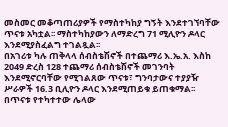መስመር መቆጣጠሪያዎች የማስተካከያ ግኝት እንደተገኘባቸው ጥናቱ አካቷል፡፡ ማስተካከያውን ለማድረግ 71 ሚሊዮን ዶላር እንደሚያስፈልግ ተገልጿል፡፡
በአገሪቱ ካሉ ጠቅላላ ሰብስቴሽኖች በተጨማሪ እ.ኤ.አ. እስከ 2049 ድረስ 128 ተጨማሪ ሰብስቴሽኖች መገንባት እንደሚኖርባቸው የሚገልጸው ጥናቱ፣ ግንባታውና ተያያዥ ሥራዎች 16.3 ቢሊዮን ዶላር እንደሚጠይቁ ይጠቁማል፡፡
በጥናቱ የተካተተው ሌላው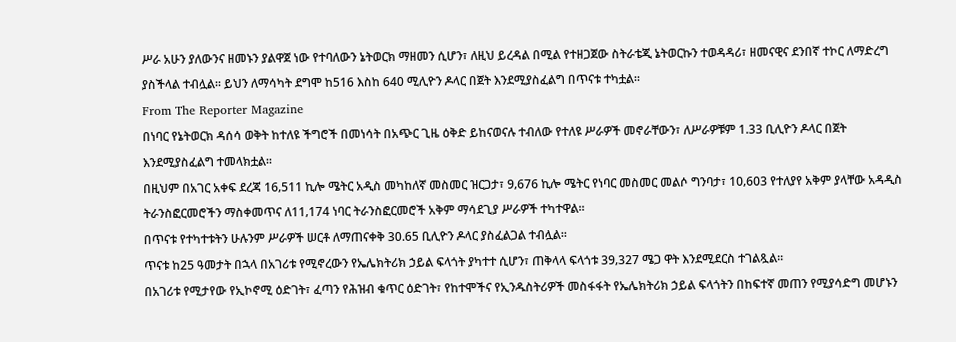ሥራ አሁን ያለውንና ዘመኑን ያልዋጀ ነው የተባለውን ኔትወርክ ማዘመን ሲሆን፣ ለዚህ ይረዳል በሚል የተዘጋጀው ስትራቴጂ ኔትወርኩን ተወዳዳሪ፣ ዘመናዊና ደንበኛ ተኮር ለማድረግ ያስችላል ተብሏል፡፡ ይህን ለማሳካት ደግሞ ከ516 እስከ 640 ሚሊዮን ዶላር በጀት እንደሚያስፈልግ በጥናቱ ተካቷል፡፡
From The Reporter Magazine
በነባር የኔትወርክ ዳሰሳ ወቅት ከተለዩ ችግሮች በመነሳት በአጭር ጊዜ ዕቅድ ይከናወናሉ ተብለው የተለዩ ሥራዎች መኖራቸውን፣ ለሥራዎቹም 1.33 ቢሊዮን ዶላር በጀት እንደሚያስፈልግ ተመላክቷል፡፡
በዚህም በአገር አቀፍ ደረጃ 16‚511 ኪሎ ሜትር አዲስ መካከለኛ መስመር ዝርጋታ፣ 9‚676 ኪሎ ሜትር የነባር መስመር መልሶ ግንባታ፣ 10‚603 የተለያየ አቅም ያላቸው አዳዲስ ትራንስፎርመሮችን ማስቀመጥና ለ11‚174 ነባር ትራንስፎርመሮች አቅም ማሳደጊያ ሥራዎች ተካተዋል፡፡
በጥናቱ የተካተቱትን ሁሉንም ሥራዎች ሠርቶ ለማጠናቀቅ 30.65 ቢሊዮን ዶላር ያስፈልጋል ተብሏል፡፡
ጥናቱ ከ25 ዓመታት በኋላ በአገሪቱ የሚኖረውን የኤሌክትሪክ ኃይል ፍላጎት ያካተተ ሲሆን፣ ጠቅላላ ፍላጎቱ 39‚327 ሜጋ ዋት እንደሚደርስ ተገልጿል፡፡
በአገሪቱ የሚታየው የኢኮኖሚ ዕድገት፣ ፈጣን የሕዝብ ቁጥር ዕድገት፣ የከተሞችና የኢንዱስትሪዎች መስፋፋት የኤሌክትሪክ ኃይል ፍላጎትን በከፍተኛ መጠን የሚያሳድግ መሆኑን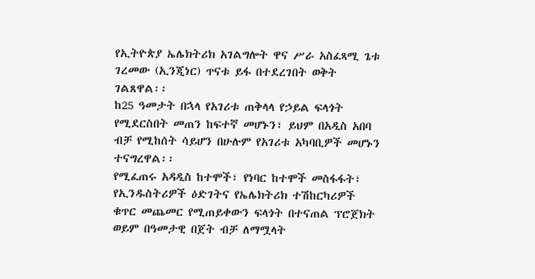የኢትዮጵያ ኤሌክትሪክ አገልግሎት ዋና ሥራ አስፈጻሚ ጌቱ ገረመው (ኢንጂነር) ጥናቱ ይፋ በተደረገበት ወቅት ገልጸዋል፡፡
ከ25 ዓመታት በኋላ የአገሪቱ ጠቅላላ የኃይል ፍላጎት የሚደርስበት መጠን ከፍተኛ መሆኑን፣ ይህም በአዲስ አበባ ብቻ የሚከሰት ሳይሆን በሁሉም የአገሪቱ አካባቢዎች መሆኑን ተናግረዋል፡፡
የሚፈጠሩ አዳዲስ ከተሞች፣ የነባር ከተሞች መስፋፋት፣ የኢንዱስትሪዎች ዕድገትና የኤሌክትሪክ ተሽከርካሪዎች ቁጥር መጨመር የሚጠይቀውን ፍላጎት በተናጠል ፕሮጀክት ወይም በዓመታዊ በጀት ብቻ ለማሟላት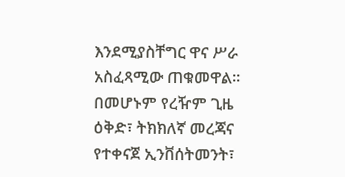እንደሚያስቸግር ዋና ሥራ አስፈጻሚው ጠቁመዋል፡፡ በመሆኑም የረዥም ጊዜ ዕቅድ፣ ትክክለኛ መረጃና የተቀናጀ ኢንቨሰትመንት፣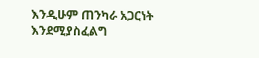እንዲሁም ጠንካራ አጋርነት እንደሚያስፈልግ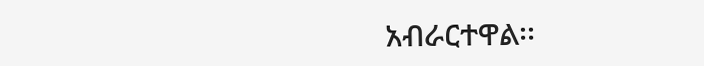አብራርተዋል፡፡